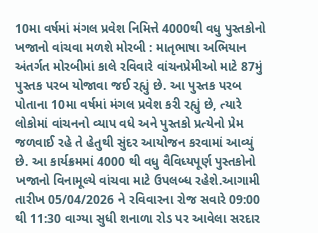10મા વર્ષમાં મંગલ પ્રવેશ નિમિત્તે 4000થી વધુ પુસ્તકોનો ખજાનો વાંચવા મળશે મોરબી : માતૃભાષા અભિયાન અંતર્ગત મોરબીમાં કાલે રવિવારે વાંચનપ્રેમીઓ માટે 87મું પુસ્તક પરબ યોજાવા જઈ રહ્યું છે. આ પુસ્તક પરબ પોતાના 10મા વર્ષમાં મંગલ પ્રવેશ કરી રહ્યું છે, ત્યારે લોકોમાં વાંચનનો વ્યાપ વધે અને પુસ્તકો પ્રત્યેનો પ્રેમ જળવાઈ રહે તે હેતુથી સુંદર આયોજન કરવામાં આવ્યું છે. આ કાર્યક્રમમાં 4000 થી વધુ વૈવિધ્યપૂર્ણ પુસ્તકોનો ખજાનો વિનામૂલ્યે વાંચવા માટે ઉપલબ્ધ રહેશે.આગામી તારીખ 05/04/2026 ને રવિવારના રોજ સવારે 09:00 થી 11:30 વાગ્યા સુધી શનાળા રોડ પર આવેલા સરદાર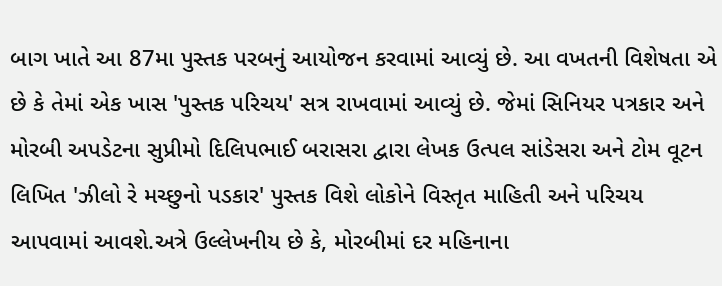બાગ ખાતે આ 87મા પુસ્તક પરબનું આયોજન કરવામાં આવ્યું છે. આ વખતની વિશેષતા એ છે કે તેમાં એક ખાસ 'પુસ્તક પરિચય' સત્ર રાખવામાં આવ્યું છે. જેમાં સિનિયર પત્રકાર અને મોરબી અપડેટના સુપ્રીમો દિલિપભાઈ બરાસરા દ્વારા લેખક ઉત્પલ સાંડેસરા અને ટોમ વૂટન લિખિત 'ઝીલો રે મચ્છુનો પડકાર' પુસ્તક વિશે લોકોને વિસ્તૃત માહિતી અને પરિચય આપવામાં આવશે.અત્રે ઉલ્લેખનીય છે કે, મોરબીમાં દર મહિનાના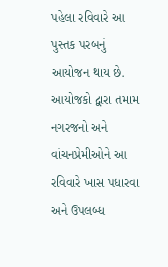પહેલા રવિવારે આ પુસ્તક પરબનું આયોજન થાય છે. આયોજકો દ્વારા તમામ નગરજનો અને વાંચનપ્રેમીઓને આ રવિવારે ખાસ પધારવા અને ઉપલબ્ધ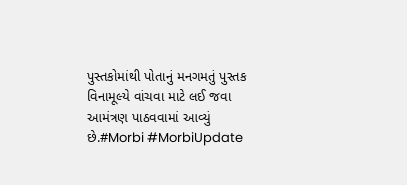પુસ્તકોમાંથી પોતાનું મનગમતું પુસ્તક વિનામૂલ્યે વાંચવા માટે લઈ જવા આમંત્રણ પાઠવવામાં આવ્યું છે.#Morbi #MorbiUpdate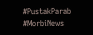#PustakParab #MorbiNews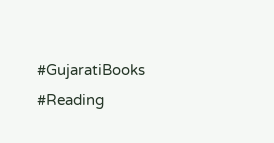#GujaratiBooks #Reading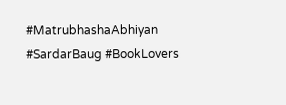#MatrubhashaAbhiyan #SardarBaug #BookLovers